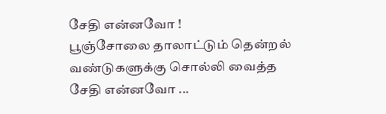சேதி என்னவோ !
பூஞ்சோலை தாலாட்டும் தென்றல்
வண்டுகளுக்கு சொல்லி வைத்த சேதி என்னவோ ...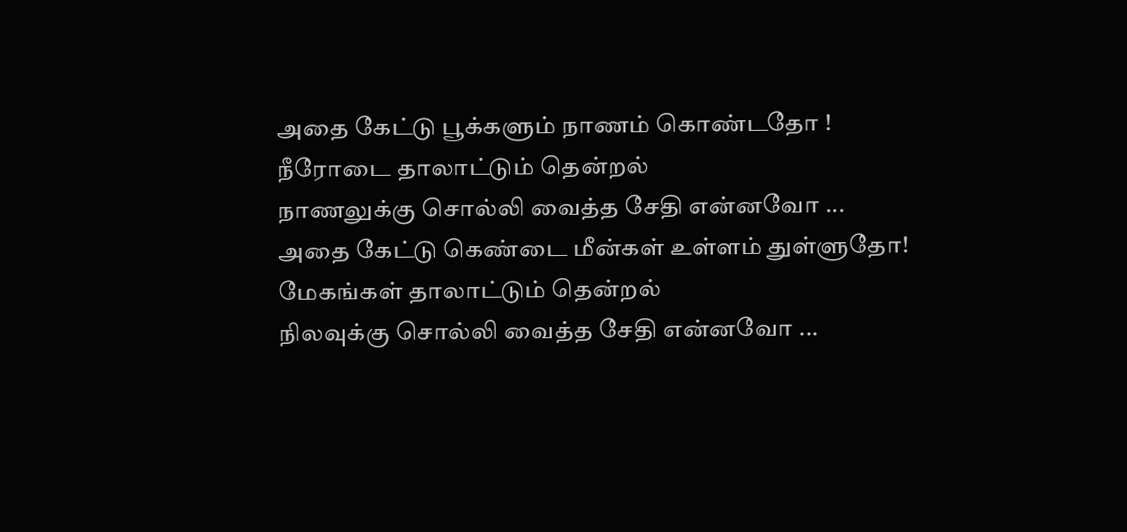அதை கேட்டு பூக்களும் நாணம் கொண்டதோ !
நீரோடை தாலாட்டும் தென்றல்
நாணலுக்கு சொல்லி வைத்த சேதி என்னவோ ...
அதை கேட்டு கெண்டை மீன்கள் உள்ளம் துள்ளுதோ!
மேகங்கள் தாலாட்டும் தென்றல்
நிலவுக்கு சொல்லி வைத்த சேதி என்னவோ ...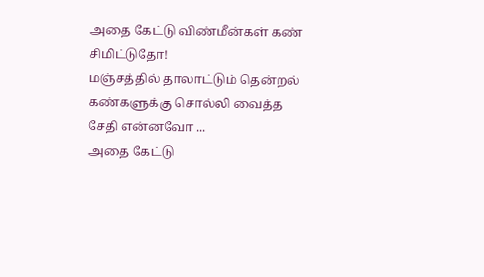அதை கேட்டு விண்மீன்கள் கண் சிமிட்டுதோ!
மஞ்சத்தில் தாலாட்டும் தென்றல்
கண்களுக்கு சொல்லி வைத்த சேதி என்னவோ ...
அதை கேட்டு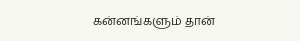கன்னங்களும் தான்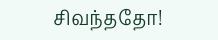சிவந்ததோ!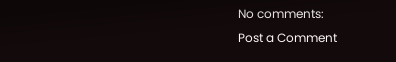No comments:
Post a Comment